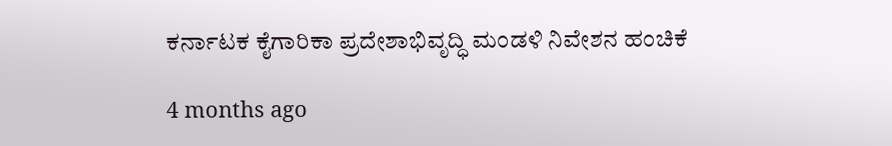ಕರ್ನಾಟಕ ಕೈಗಾರಿಕಾ ಪ್ರದೇಶಾಭಿವೃದ್ಧಿ ಮಂಡಳಿ ನಿವೇಶನ ಹಂಚಿಕೆ

4 months ago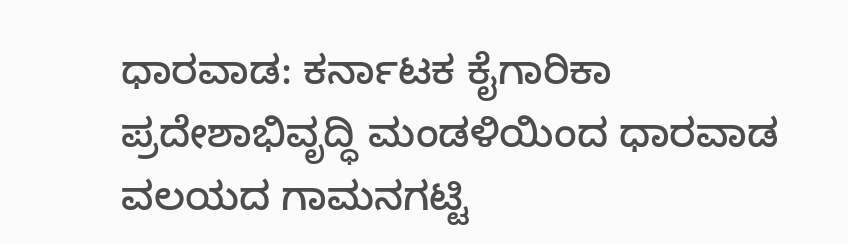ಧಾರವಾಡ: ಕರ್ನಾಟಕ ಕೈಗಾರಿಕಾ ಪ್ರದೇಶಾಭಿವೃದ್ಧಿ ಮಂಡಳಿಯಿಂದ ಧಾರವಾಡ ವಲಯದ ಗಾಮನಗಟ್ಟಿ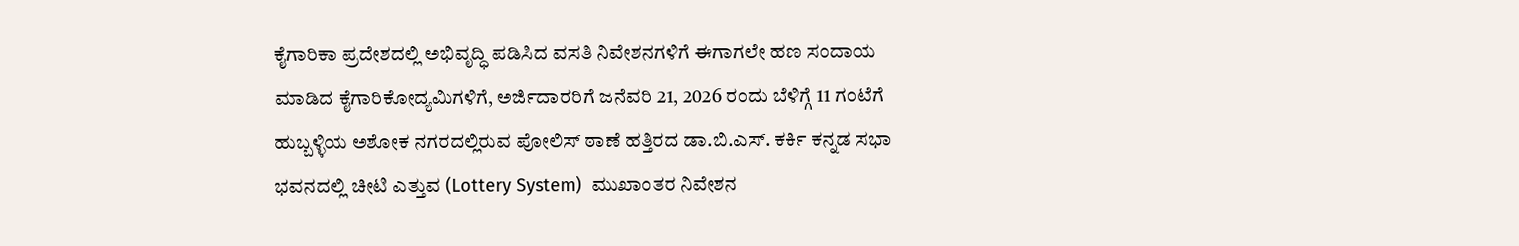ಕೈಗಾರಿಕಾ ಪ್ರದೇಶದಲ್ಲಿ ಅಭಿವೃದ್ಧಿ ಪಡಿಸಿದ ವಸತಿ ನಿವೇಶನಗಳಿಗೆ ಈಗಾಗಲೇ ಹಣ ಸಂದಾಯ ಮಾಡಿದ ಕೈಗಾರಿಕೋದ್ಯಮಿಗಳಿಗೆ, ಅರ್ಜಿದಾರರಿಗೆ ಜನೆವರಿ 21, 2026 ರಂದು ಬೆಳಿಗ್ಗೆ 11 ಗಂಟೆಗೆ ಹುಬ್ಬಳ್ಳಿಯ ಅಶೋಕ ನಗರದಲ್ಲಿರುವ ಪೋಲಿಸ್ ಠಾಣೆ ಹತ್ತಿರದ ಡಾ.ಬಿ.ಎಸ್. ಕರ್ಕಿ ಕನ್ನಡ ಸಭಾ ಭವನದಲ್ಲಿ ಚೀಟಿ ಎತ್ತುವ (Lottery System)  ಮುಖಾಂತರ ನಿವೇಶನ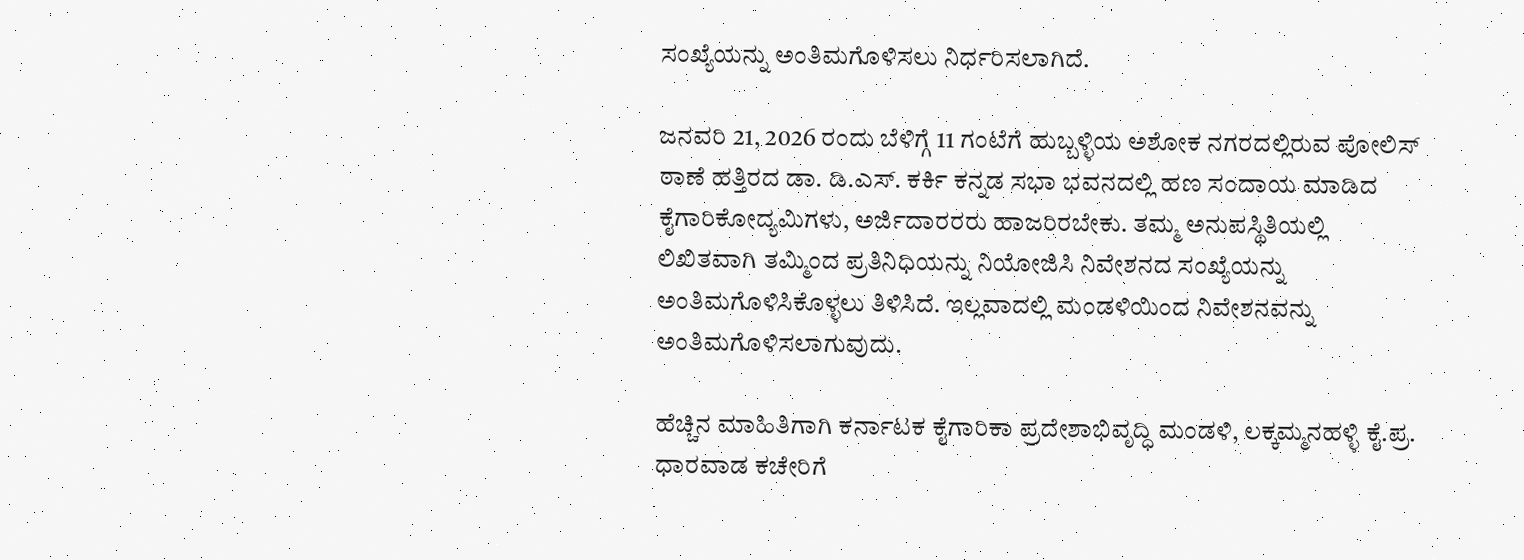ಸಂಖ್ಯೆಯನ್ನು ಅಂತಿಮಗೊಳಿಸಲು ನಿರ್ಧರಿಸಲಾಗಿದೆ.

ಜನವರಿ 21, 2026 ರಂದು ಬೆಳಿಗ್ಗೆ 11 ಗಂಟೆಗೆ ಹುಬ್ಬಳ್ಳಿಯ ಅಶೋಕ ನಗರದಲ್ಲಿರುವ ಪೋಲಿಸ್ ಠಾಣೆ ಹತ್ತಿರದ ಡಾ‌. ಡಿ.ಎಸ್. ಕರ್ಕಿ ಕನ್ನಡ ಸಭಾ ಭವನದಲ್ಲಿ ಹಣ ಸಂದಾಯ ಮಾಡಿದ ಕೈಗಾರಿಕೋದ್ಯಮಿಗಳು, ಅರ್ಜಿದಾರರರು ಹಾಜರಿರಬೇಕು. ತಮ್ಮ ಅನುಪಸ್ಥಿತಿಯಲ್ಲಿ ಲಿಖಿತವಾಗಿ ತಮ್ಮಿಂದ ಪ್ರತಿನಿಧಿಯನ್ನು ನಿಯೋಜಿಸಿ ನಿವೇಶನದ ಸಂಖ್ಯೆಯನ್ನು ಅಂತಿಮಗೊಳಿಸಿಕೊಳ್ಳಲು ತಿಳಿಸಿದೆ. ಇಲ್ಲವಾದಲ್ಲಿ ಮಂಡಳಿಯಿಂದ ನಿವೇಶನವನ್ನು ಅಂತಿಮಗೊಳಿಸಲಾಗುವುದು.

ಹೆಚ್ಚಿನ ಮಾಹಿತಿಗಾಗಿ ಕರ್ನಾಟಕ ಕೈಗಾರಿಕಾ ಪ್ರದೇಶಾಭಿವೃದ್ಧಿ ಮಂಡಳಿ, ಲಕ್ಕಮ್ಮನಹಳ್ಳಿ ಕೈ.ಪ್ರ. ಧಾರವಾಡ ಕಚೇರಿಗೆ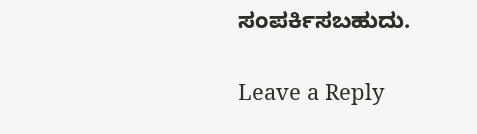ಸಂಪರ್ಕಿಸಬಹುದು.

Leave a Reply